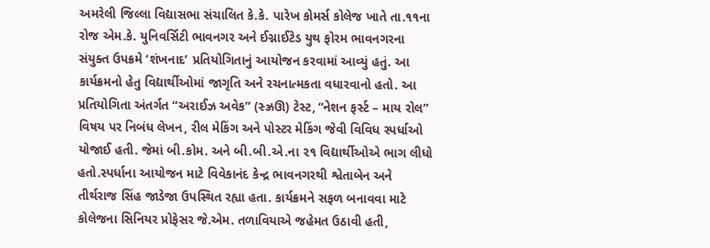અમરેલી જિલ્લા વિદ્યાસભા સંચાલિત કે.કે. પારેખ કોમર્સ કોલેજ ખાતે તા.૧૧ના રોજ એમ.કે. યુનિવર્સિટી ભાવનગર અને ઈગ્નાઈટેડ યુથ ફોરમ ભાવનગરના સંયુક્ત ઉપક્રમે ‘શંખનાદ’ પ્રતિયોગિતાનું આયોજન કરવામાં આવ્યું હતું. આ કાર્યક્રમનો હેતુ વિદ્યાર્થીઓમાં જાગૃતિ અને રચનાત્મકતા વધારવાનો હતો. આ પ્રતિયોગિતા અંતર્ગત “અરાઈઝ અવેક” (સ્ઝ્રઊ) ટેસ્ટ, “નેશન ફર્સ્ટ – માય રોલ” વિષય પર નિબંધ લેખન, રીલ મેકિંગ અને પોસ્ટર મેકિંગ જેવી વિવિધ સ્પર્ધાઓ યોજાઈ હતી. જેમાં બી.કોમ. અને બી.બી.એ.ના ૨૧ વિદ્યાર્થીઓએ ભાગ લીધો હતો.સ્પર્ધાના આયોજન માટે વિવેકાનંદ કેન્દ્ર ભાવનગરથી શ્વેતાબેન અને તીર્થરાજ સિંહ જાડેજા ઉપસ્થિત રહ્યા હતા. કાર્યક્રમને સફળ બનાવવા માટે કોલેજના સિનિયર પ્રોફેસર જે.એમ. તળાવિયાએ જહેમત ઉઠાવી હતી,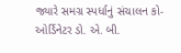જ્યારે સમગ્ર સ્પર્ધાનું સંચાલન કો-ઓર્ડિનેટર ડો. એ. બી.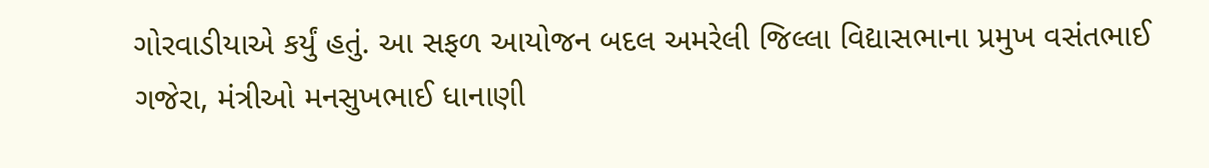ગોરવાડીયાએ કર્યું હતું. આ સફળ આયોજન બદલ અમરેલી જિલ્લા વિદ્યાસભાના પ્રમુખ વસંતભાઈ ગજેરા, મંત્રીઓ મનસુખભાઈ ધાનાણી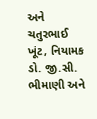અને ચતુરભાઈ ખૂંટ, નિયામક ડો. જી.સી. ભીમાણી અને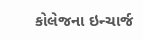કોલેજના ઇન્ચાર્જ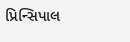પ્રિન્સિપાલ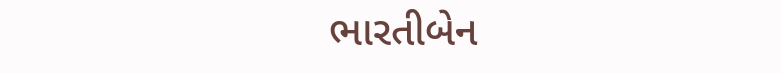ભારતીબેન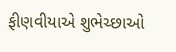ફીણવીયાએ શુભેચ્છાઓ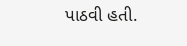પાઠવી હતી.